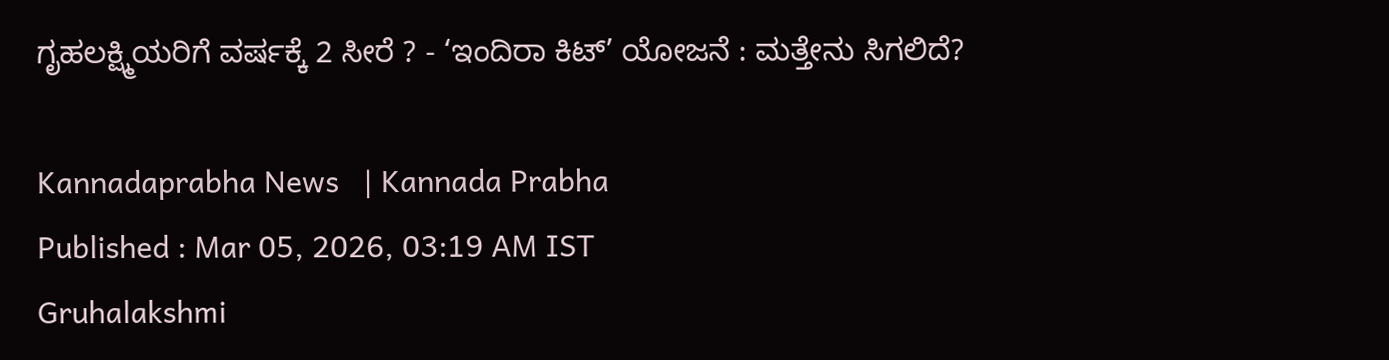ಗೃಹಲಕ್ಷ್ಮಿಯರಿಗೆ ವರ್ಷಕ್ಕೆ 2 ಸೀರೆ ? - ‘ಇಂದಿರಾ ಕಿಟ್‌’ ಯೋಜನೆ : ಮತ್ತೇನು ಸಿಗಲಿದೆ?

Kannadaprabha News   | Kannada Prabha
Published : Mar 05, 2026, 03:19 AM IST
Gruhalakshmi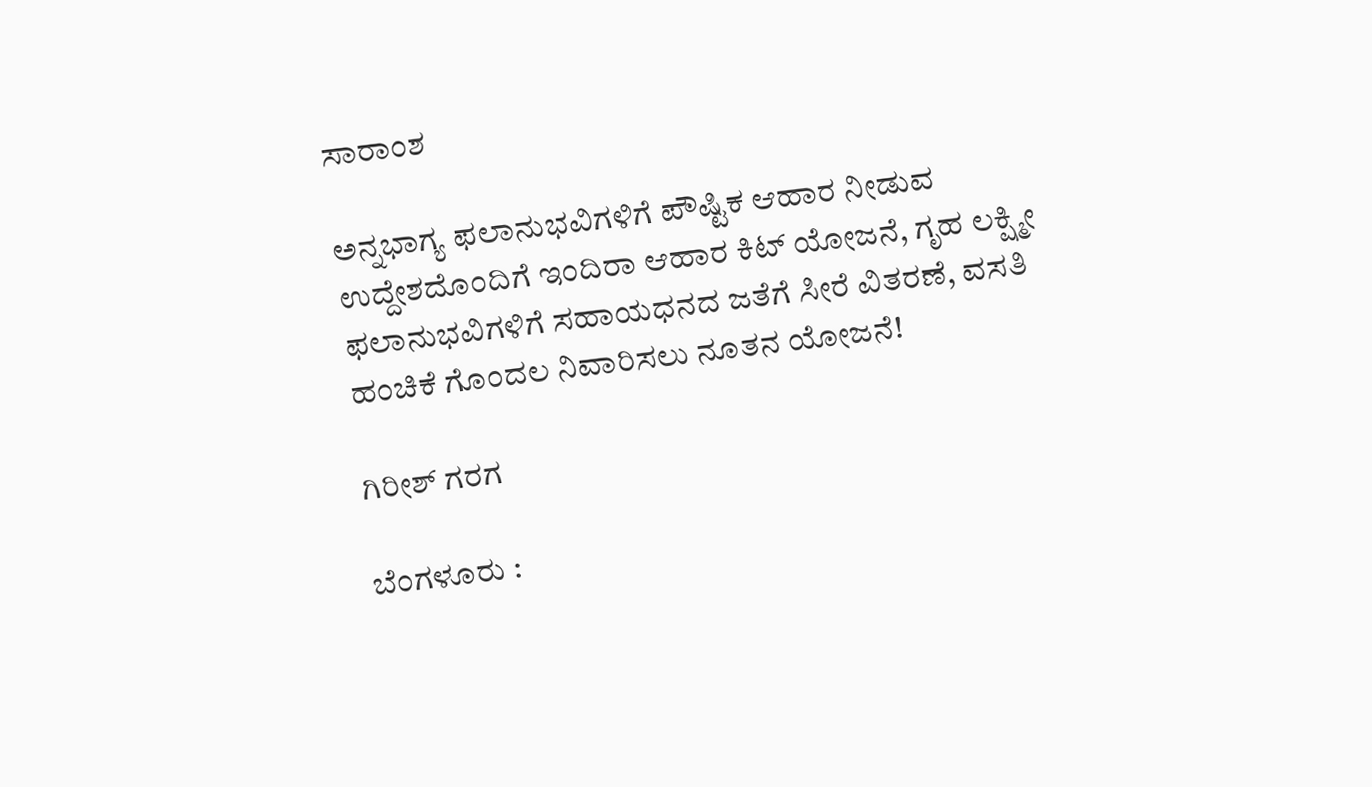ಸಾರಾಂಶ

ಅನ್ನಭಾಗ್ಯ ಫಲಾನುಭವಿಗಳಿಗೆ ಪೌಷ್ಟಿಕ ಆಹಾರ ನೀಡುವ ಉದ್ದೇಶದೊಂದಿಗೆ ಇಂದಿರಾ ಆಹಾರ ಕಿಟ್‌ ಯೋಜನೆ, ಗೃಹ ಲಕ್ಷ್ಮೀ ಫಲಾನುಭವಿಗಳಿಗೆ ಸಹಾಯಧನದ ಜತೆಗೆ ಸೀರೆ ವಿತರಣೆ, ವಸತಿ ಹಂಚಿಕೆ ಗೊಂದಲ ನಿವಾರಿಸಲು ನೂತನ ಯೋಜನೆ!

ಗಿರೀಶ್ ಗರಗ

ಬೆಂಗಳೂರು :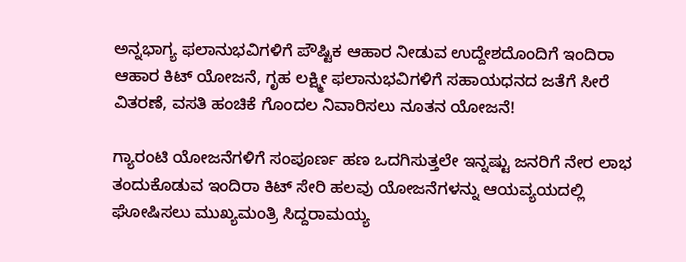ಅನ್ನಭಾಗ್ಯ ಫಲಾನುಭವಿಗಳಿಗೆ ಪೌಷ್ಟಿಕ ಆಹಾರ ನೀಡುವ ಉದ್ದೇಶದೊಂದಿಗೆ ಇಂದಿರಾ ಆಹಾರ ಕಿಟ್‌ ಯೋಜನೆ, ಗೃಹ ಲಕ್ಷ್ಮೀ ಫಲಾನುಭವಿಗಳಿಗೆ ಸಹಾಯಧನದ ಜತೆಗೆ ಸೀರೆ ವಿತರಣೆ, ವಸತಿ ಹಂಚಿಕೆ ಗೊಂದಲ ನಿವಾರಿಸಲು ನೂತನ ಯೋಜನೆ!

ಗ್ಯಾರಂಟಿ ಯೋಜನೆಗಳಿಗೆ ಸಂಪೂರ್ಣ ಹಣ ಒದಗಿಸುತ್ತಲೇ ಇನ್ನಷ್ಟು ಜನರಿಗೆ ನೇರ ಲಾಭ ತಂದುಕೊಡುವ ಇಂದಿರಾ ಕಿಟ್ ಸೇರಿ ಹಲವು ಯೋಜನೆಗಳನ್ನು ಆಯವ್ಯಯದಲ್ಲಿ ಘೋಷಿಸಲು ಮುಖ್ಯಮಂತ್ರಿ ಸಿದ್ದರಾಮಯ್ಯ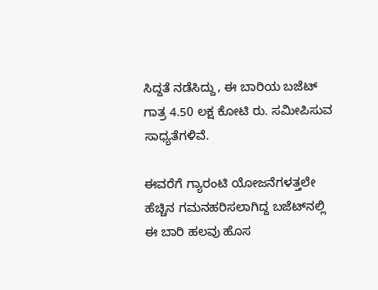ಸಿದ್ದತೆ ನಡೆಸಿದ್ದು, ಈ ಬಾರಿಯ ಬಜೆಟ್‌ ಗಾತ್ರ 4.50 ಲಕ್ಷ ಕೋಟಿ ರು. ಸಮೀಪಿಸುವ ಸಾಧ್ಯತೆಗಳಿವೆ.

ಈವರೆಗೆ ಗ್ಯಾರಂಟಿ ಯೋಜನೆಗಳತ್ತಲೇ ಹೆಚ್ಚಿನ ಗಮನಹರಿಸಲಾಗಿದ್ದ ಬಜೆಟ್‌ನಲ್ಲಿ ಈ ಬಾರಿ ಹಲವು ಹೊಸ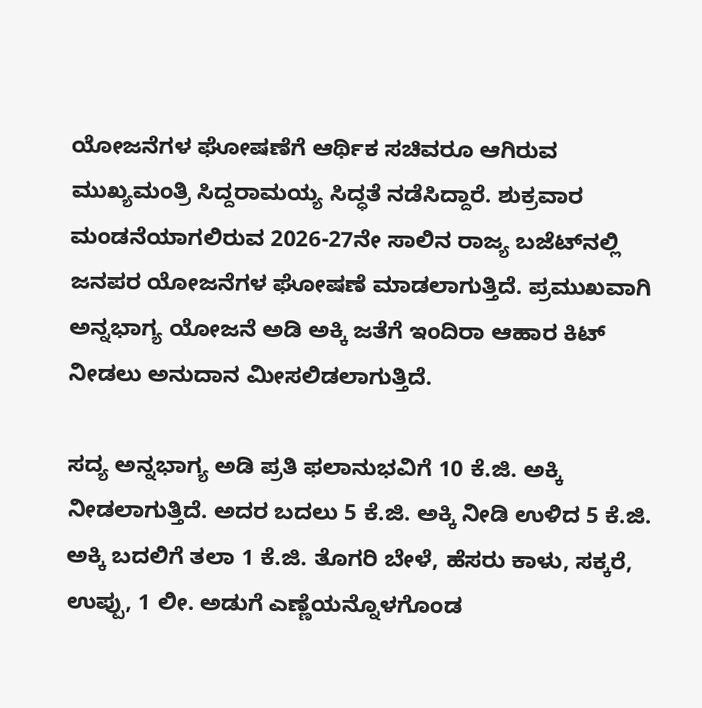ಯೋಜನೆಗಳ ಘೋಷಣೆಗೆ ಆರ್ಥಿಕ ಸಚಿವರೂ ಆಗಿರುವ ಮುಖ್ಯಮಂತ್ರಿ ಸಿದ್ದರಾಮಯ್ಯ ಸಿದ್ಧತೆ ನಡೆಸಿದ್ದಾರೆ. ಶುಕ್ರವಾರ ಮಂಡನೆಯಾಗಲಿರುವ 2026-27ನೇ ಸಾಲಿನ ರಾಜ್ಯ ಬಜೆಟ್‌ನಲ್ಲಿ ಜನಪರ ಯೋಜನೆಗಳ ಘೋಷಣೆ ಮಾಡಲಾಗುತ್ತಿದೆ. ಪ್ರಮುಖವಾಗಿ ಅನ್ನಭಾಗ್ಯ ಯೋಜನೆ ಅಡಿ ಅಕ್ಕಿ ಜತೆಗೆ ಇಂದಿರಾ ಆಹಾರ ಕಿಟ್‌ ನೀಡಲು ಅನುದಾನ ಮೀಸಲಿಡಲಾಗುತ್ತಿದೆ.

ಸದ್ಯ ಅನ್ನಭಾಗ್ಯ ಅಡಿ ಪ್ರತಿ ಫಲಾನುಭವಿಗೆ 10 ಕೆ.ಜಿ. ಅಕ್ಕಿ ನೀಡಲಾಗುತ್ತಿದೆ. ಅದರ ಬದಲು 5 ಕೆ.ಜಿ. ಅಕ್ಕಿ ನೀಡಿ ಉಳಿದ 5 ಕೆ.ಜಿ. ಅಕ್ಕಿ ಬದಲಿಗೆ ತಲಾ 1 ಕೆ.ಜಿ. ತೊಗರಿ ಬೇಳೆ, ಹೆಸರು ಕಾಳು, ಸಕ್ಕರೆ, ಉಪ್ಪು, 1 ಲೀ. ಅಡುಗೆ ಎಣ್ಣೆಯನ್ನೊಳಗೊಂಡ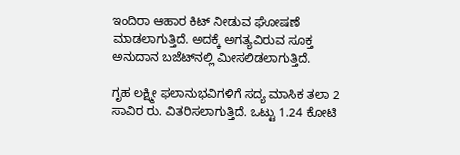ಇಂದಿರಾ ಆಹಾರ ಕಿಟ್‌ ನೀಡುವ ಘೋಷಣೆ ಮಾಡಲಾಗುತ್ತಿದೆ. ಅದಕ್ಕೆ ಅಗತ್ಯವಿರುವ ಸೂಕ್ತ ಅನುದಾನ ಬಜೆಟ್‌ನಲ್ಲಿ ಮೀಸಲಿಡಲಾಗುತ್ತಿದೆ.

ಗೃಹ ಲಕ್ಷ್ಮೀ ಫಲಾನುಭವಿಗಳಿಗೆ ಸದ್ಯ ಮಾಸಿಕ ತಲಾ 2 ಸಾವಿರ ರು. ವಿತರಿಸಲಾಗುತ್ತಿದೆ. ಒಟ್ಟು 1.24 ಕೋಟಿ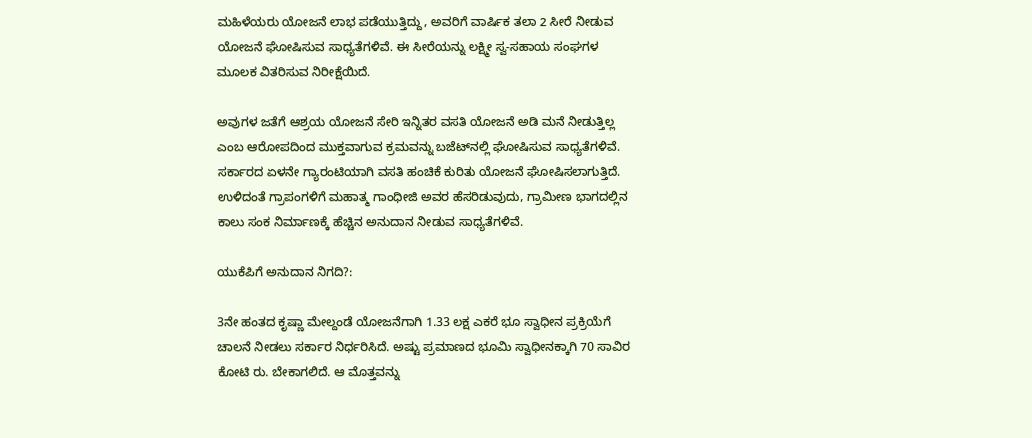ಮಹಿಳೆಯರು ಯೋಜನೆ ಲಾಭ ಪಡೆಯುತ್ತಿದ್ದು, ಅವರಿಗೆ ವಾರ್ಷಿಕ ತಲಾ 2 ಸೀರೆ ನೀಡುವ ಯೋಜನೆ ಘೋಷಿಸುವ ಸಾಧ್ಯತೆಗಳಿವೆ. ಈ ಸೀರೆಯನ್ನು ಲಕ್ಷ್ಮೀ ಸ್ವ-ಸಹಾಯ ಸಂಘಗಳ ಮೂಲಕ ವಿತರಿಸುವ ನಿರೀಕ್ಷೆಯಿದೆ.

ಅವುಗಳ ಜತೆಗೆ ಆಶ್ರಯ ಯೋಜನೆ ಸೇರಿ ಇನ್ನಿತರ ವಸತಿ ಯೋಜನೆ ಅಡಿ ಮನೆ ನೀಡುತ್ತಿಲ್ಲ ಎಂಬ ಆರೋಪದಿಂದ ಮುಕ್ತವಾಗುವ ಕ್ರಮವನ್ನು ಬಜೆಟ್‌ನಲ್ಲಿ ಘೋಷಿಸುವ ಸಾಧ್ಯತೆಗಳಿವೆ. ಸರ್ಕಾರದ ಏಳನೇ ಗ್ಯಾರಂಟಿಯಾಗಿ ವಸತಿ ಹಂಚಿಕೆ ಕುರಿತು ಯೋಜನೆ ಘೋಷಿಸಲಾಗುತ್ತಿದೆ. ಉಳಿದಂತೆ ಗ್ರಾಪಂಗಳಿಗೆ ಮಹಾತ್ಮ ಗಾಂಧೀಜಿ ಅವರ ಹೆಸರಿಡುವುದು, ಗ್ರಾಮೀಣ ಭಾಗದಲ್ಲಿನ ಕಾಲು ಸಂಕ ನಿರ್ಮಾಣಕ್ಕೆ ಹೆಚ್ಚಿನ ಅನುದಾನ ನೀಡುವ ಸಾಧ್ಯತೆಗಳಿವೆ.

ಯುಕೆಪಿಗೆ ಅನುದಾನ ನಿಗದಿ?:

3ನೇ ಹಂತದ ಕೃಷ್ಣಾ ಮೇಲ್ದಂಡೆ ಯೋಜನೆಗಾಗಿ 1.33 ಲಕ್ಷ ಎಕರೆ ಭೂ ಸ್ವಾಧೀನ ಪ್ರಕ್ರಿಯೆಗೆ ಚಾಲನೆ ನೀಡಲು ಸರ್ಕಾರ ನಿರ್ಧರಿಸಿದೆ. ಅಷ್ಟು ಪ್ರಮಾಣದ ಭೂಮಿ ಸ್ವಾಧೀನಕ್ಕಾಗಿ 70 ಸಾವಿರ ಕೋಟಿ ರು. ಬೇಕಾಗಲಿದೆ. ಆ ಮೊತ್ತವನ್ನು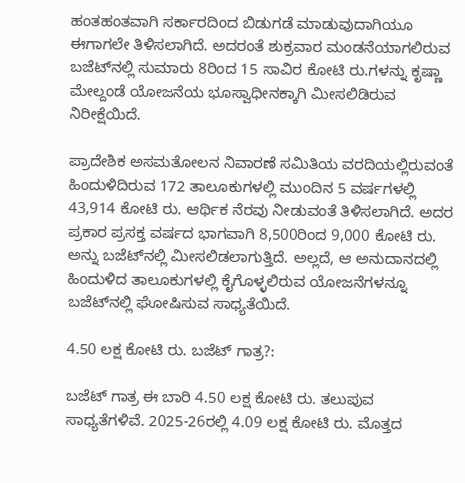ಹಂತಹಂತವಾಗಿ ಸರ್ಕಾರದಿಂದ ಬಿಡುಗಡೆ ಮಾಡುವುದಾಗಿಯೂ ಈಗಾಗಲೇ ತಿಳಿಸಲಾಗಿದೆ. ಅದರಂತೆ ಶುಕ್ರವಾರ ಮಂಡನೆಯಾಗಲಿರುವ ಬಜೆಟ್‌ನಲ್ಲಿ ಸುಮಾರು 8ರಿಂದ 15 ಸಾವಿರ ಕೋಟಿ ರು.ಗಳನ್ನು ಕೃಷ್ಣಾ ಮೇಲ್ದಂಡೆ ಯೋಜನೆಯ ಭೂಸ್ವಾಧೀನಕ್ಕಾಗಿ ಮೀಸಲಿಡಿರುವ ನಿರೀಕ್ಷೆಯಿದೆ.

ಪ್ರಾದೇಶಿಕ ಅಸಮತೋಲನ ನಿವಾರಣೆ ಸಮಿತಿಯ ವರದಿಯಲ್ಲಿರುವಂತೆ ಹಿಂದುಳಿದಿರುವ 172 ತಾಲೂಕುಗಳಲ್ಲಿ ಮುಂದಿನ 5 ವರ್ಷಗಳಲ್ಲಿ 43,914 ಕೋಟಿ ರು. ಆರ್ಥಿಕ ನೆರವು ನೀಡುವಂತೆ ತಿಳಿಸಲಾಗಿದೆ. ಅದರ ಪ್ರಕಾರ ಪ್ರಸಕ್ತ ವರ್ಷದ ಭಾಗವಾಗಿ 8,500ರಿಂದ 9,000 ಕೋಟಿ ರು. ಅನ್ನು ಬಜೆಟ್‌ನಲ್ಲಿ ಮೀಸಲಿಡಲಾಗುತ್ತಿದೆ. ಅಲ್ಲದೆ, ಆ ಅನುದಾನದಲ್ಲಿ ಹಿಂದುಳಿದ ತಾಲೂಕುಗಳಲ್ಲಿ ಕೈಗೊಳ್ಳಲಿರುವ ಯೋಜನೆಗಳನ್ನೂ ಬಜೆಟ್‌ನಲ್ಲಿ ಘೋಷಿಸುವ ಸಾಧ್ಯತೆಯಿದೆ.

4.50 ಲಕ್ಷ ಕೋಟಿ ರು. ಬಜೆಟ್‌ ಗಾತ್ರ?:

ಬಜೆಟ್‌ ಗಾತ್ರ ಈ ಬಾರಿ 4.50 ಲಕ್ಷ ಕೋಟಿ ರು. ತಲುಪುವ ಸಾಧ್ಯತೆಗಳಿವೆ. 2025-26ರಲ್ಲಿ 4.09 ಲಕ್ಷ ಕೋಟಿ ರು. ಮೊತ್ತದ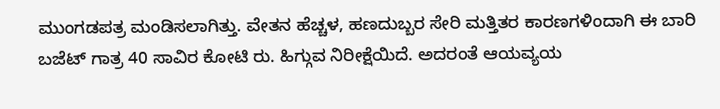ಮುಂಗಡಪತ್ರ ಮಂಡಿಸಲಾಗಿತ್ತು. ವೇತನ ಹೆಚ್ಚಳ, ಹಣದುಬ್ಬರ ಸೇರಿ ಮತ್ತಿತರ ಕಾರಣಗಳಿಂದಾಗಿ ಈ ಬಾರಿ ಬಜೆಟ್‌ ಗಾತ್ರ 40 ಸಾವಿರ ಕೋಟಿ ರು. ಹಿಗ್ಗುವ ನಿರೀಕ್ಷೆಯಿದೆ. ಅದರಂತೆ ಆಯವ್ಯಯ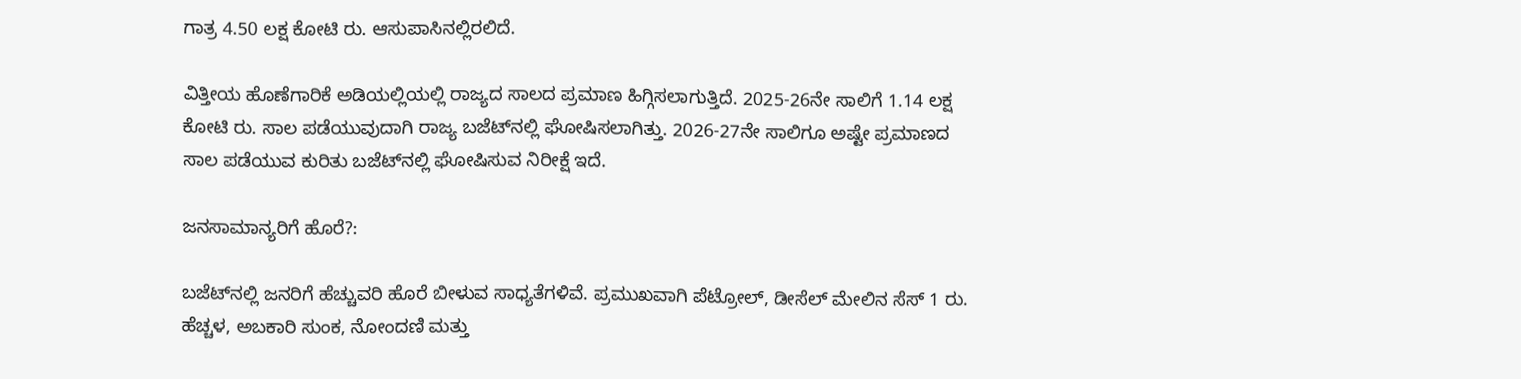ಗಾತ್ರ 4.50 ಲಕ್ಷ ಕೋಟಿ ರು. ಆಸುಪಾಸಿನಲ್ಲಿರಲಿದೆ.

ವಿತ್ತೀಯ ಹೊಣೆಗಾರಿಕೆ ಅಡಿಯಲ್ಲಿಯಲ್ಲಿ ರಾಜ್ಯದ ಸಾಲದ ಪ್ರಮಾಣ ಹಿಗ್ಗಿಸಲಾಗುತ್ತಿದೆ. 2025-26ನೇ ಸಾಲಿಗೆ 1.14 ಲಕ್ಷ ಕೋಟಿ ರು. ಸಾಲ ಪಡೆಯುವುದಾಗಿ ರಾಜ್ಯ ಬಜೆಟ್‌ನಲ್ಲಿ ಘೋಷಿಸಲಾಗಿತ್ತು. 2026-27ನೇ ಸಾಲಿಗೂ ಅಷ್ಟೇ ಪ್ರಮಾಣದ ಸಾಲ ಪಡೆಯುವ ಕುರಿತು ಬಜೆಟ್‌ನಲ್ಲಿ ಘೋಷಿಸುವ ನಿರೀಕ್ಷೆ ಇದೆ.

ಜನಸಾಮಾನ್ಯರಿಗೆ ಹೊರೆ?:

ಬಜೆಟ್‌ನಲ್ಲಿ ಜನರಿಗೆ ಹೆಚ್ಚುವರಿ ಹೊರೆ ಬೀಳುವ ಸಾಧ್ಯತೆಗಳಿವೆ. ಪ್ರಮುಖವಾಗಿ ಪೆಟ್ರೋಲ್‌, ಡೀಸೆಲ್‌ ಮೇಲಿನ ಸೆಸ್‌ 1 ರು. ಹೆಚ್ಚಳ, ಅಬಕಾರಿ ಸುಂಕ, ನೋಂದಣಿ ಮತ್ತು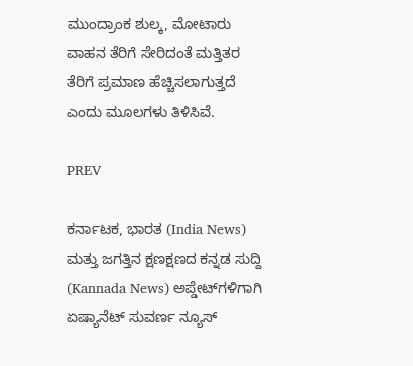ಮುಂದ್ರಾಂಕ ಶುಲ್ಕ, ಮೋಟಾರು ವಾಹನ ತೆರಿಗೆ ಸೇರಿದಂತೆ ಮತ್ತಿತರ ತೆರಿಗೆ ಪ್ರಮಾಣ ಹೆಚ್ಚಿಸಲಾಗುತ್ತದೆ ಎಂದು ಮೂಲಗಳು ತಿಳಿಸಿವೆ.

PREV

ಕರ್ನಾಟಕ, ಭಾರತ (India News) ಮತ್ತು ಜಗತ್ತಿನ ಕ್ಷಣಕ್ಷಣದ ಕನ್ನಡ ಸುದ್ದಿ (Kannada News) ಅಪ್ಡೇಟ್‌ಗಳಿಗಾಗಿ ಏಷ್ಯಾನೆಟ್ ಸುವರ್ಣ ನ್ಯೂಸ್‌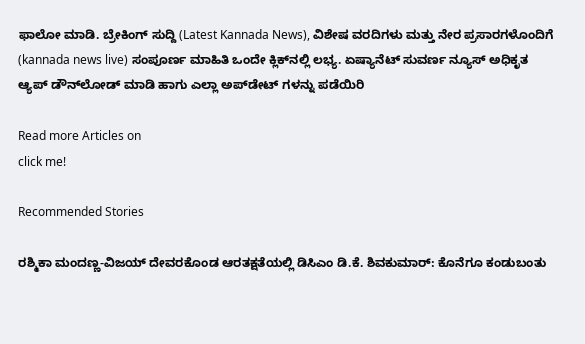ಫಾಲೋ ಮಾಡಿ. ಬ್ರೇಕಿಂಗ್ ಸುದ್ದಿ (Latest Kannada News), ವಿಶೇಷ ವರದಿಗಳು ಮತ್ತು ನೇರ ಪ್ರಸಾರಗಳೊಂದಿಗೆ (kannada news live) ಸಂಪೂರ್ಣ ಮಾಹಿತಿ ಒಂದೇ ಕ್ಲಿಕ್‌ನಲ್ಲಿ ಲಭ್ಯ. ಏಷ್ಯಾನೆಟ್ ಸುವರ್ಣ ನ್ಯೂಸ್ ಅಧಿಕೃತ ಆ್ಯಪ್ ಡೌನ್‌ಲೋಡ್ ಮಾಡಿ ಹಾಗು ಎಲ್ಲಾ ಅಪ್‌ಡೇಟ್ ಗಳನ್ನು ಪಡೆಯಿರಿ

Read more Articles on
click me!

Recommended Stories

ರಶ್ಮಿಕಾ ಮಂದಣ್ಣ-ವಿಜಯ್ ದೇವರಕೊಂಡ ಆರತಕ್ಷತೆಯಲ್ಲಿ ಡಿಸಿಎಂ ಡಿ.ಕೆ. ಶಿವಕುಮಾರ್: ಕೊನೆಗೂ ಕಂಡುಬಂತು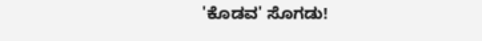'ಕೊಡವ' ಸೊಗಡು!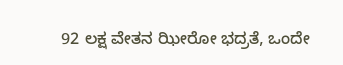92 ಲಕ್ಷ ವೇತನ ಝೀರೋ ಭದ್ರತೆ, ಒಂದೇ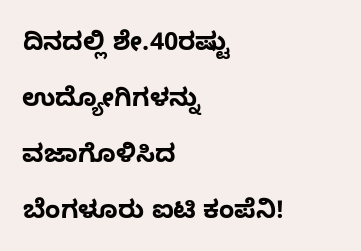ದಿನದಲ್ಲಿ ಶೇ.40ರಷ್ಟು ಉದ್ಯೋಗಿಗಳನ್ನು ವಜಾಗೊಳಿಸಿದ ಬೆಂಗಳೂರು ಐಟಿ ಕಂಪೆನಿ!